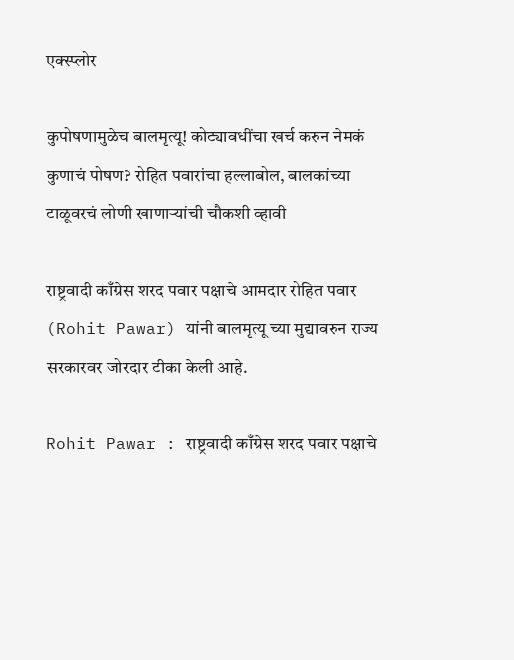एक्स्प्लोर

कुपोषणामुळेच बालमृत्यू! कोट्यावधींचा खर्च करुन नेमकं कुणाचं पोषण? रोहित पवारांचा हल्लाबोल, बालकांच्या टाळूवरचं लोणी खाणाऱ्यांची चौकशी व्हावी

राष्ट्रवादी काँग्रेस शरद पवार पक्षाचे आमदार रोहित पवार (Rohit Pawar) यांनी बालमृत्यू च्या मुद्यावरुन राज्य सरकारवर जोरदार टीका केली आहे.

Rohit Pawar : राष्ट्रवादी काँग्रेस शरद पवार पक्षाचे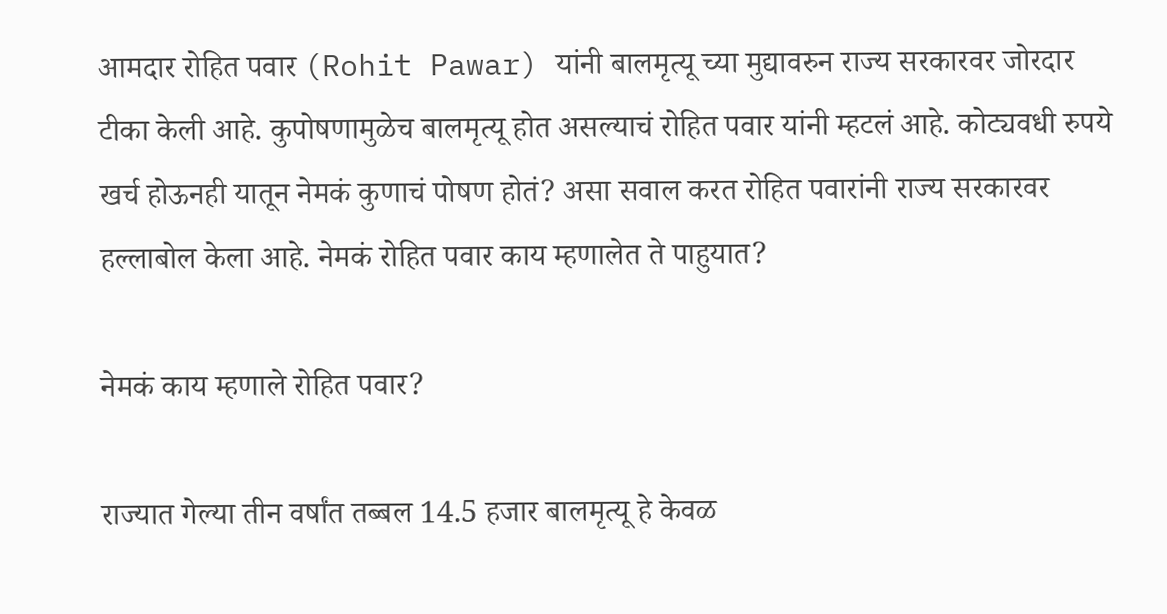आमदार रोहित पवार (Rohit Pawar) यांनी बालमृत्यू च्या मुद्यावरुन राज्य सरकारवर जोरदार टीका केली आहे. कुपोषणामुळेच बालमृत्यू होत असल्याचं रोहित पवार यांनी म्हटलं आहे. कोट्यवधी रुपये खर्च होऊनही यातून नेमकं कुणाचं पोषण होतं? असा सवाल करत रोहित पवारांनी राज्य सरकारवर हल्लाबोल केला आहे. नेमकं रोहित पवार काय म्हणालेत ते पाहुयात?

नेमकं काय म्हणाले रोहित पवार?

राज्यात गेल्या तीन वर्षांत तब्बल 14.5 हजार बालमृत्यू हे केवळ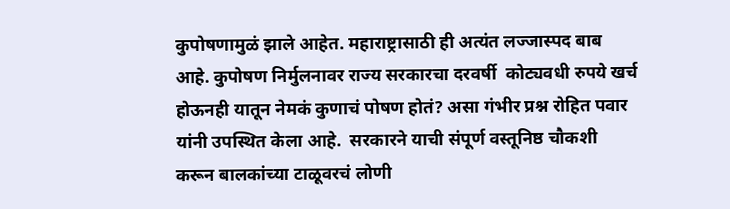कुपोषणामुळं झाले आहेत. महाराष्ट्रासाठी ही अत्यंत लज्जास्पद बाब आहे. कुपोषण निर्मुलनावर राज्य सरकारचा दरवर्षी  कोट्यवधी रुपये खर्च होऊनही यातून नेमकं कुणाचं पोषण होतं? असा गंभीर प्रश्न रोहित पवार यांनी उपस्थित केला आहे.  सरकारने याची संपूर्ण वस्तूनिष्ठ चौकशी करून बालकांच्या टाळूवरचं लोणी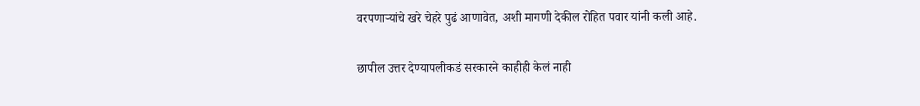वरपणाऱ्यांचे खरे चेहरे पुढं आणावेत, अशी मागणी देकील रोहित पवार यांनी कली आहे.

छापील उत्तर देण्यापलीकडं सरकारने काहीही केलं नाही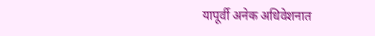यापूर्वी अनेक अधिवेशनात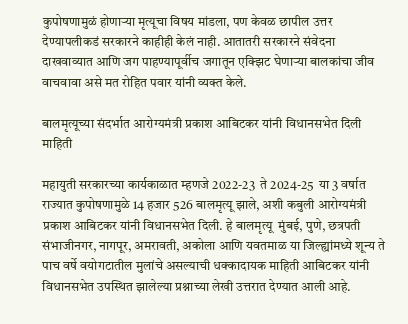कुपोषणामुळं होणाऱ्या मृत्यूचा विषय मांडला, पण केवळ छापील उत्तर देण्यापलीकडं सरकारने काहीही केलं नाही. आतातरी सरकारने संवेदना दाखवाव्यात आणि जग पाहण्यापूर्वीच जगातून एक्झिट घेणाऱ्या बालकांचा जीव वाचवावा असे मत रोहित पवार यांनी व्यक्त केले.

बालमृत्यूच्या संदर्भात आरोग्यमंत्री प्रकाश आबिटकर यांनी विधानसभेत दिली माहिती

महायुती सरकारच्या कार्यकाळात म्हणजे 2022-23  ते 2024-25  या 3 वर्षात राज्यात कुपोषणामुळे 14 हजार 526 बालमृत्यू झाले, अशी कबुली आरोग्यमंत्री प्रकाश आबिटकर यांनी विधानसभेत दिली. हे बालमृत्यू  मुंबई, पुणे, छत्रपती संभाजीनगर, नागपूर, अमरावती, अकोला आणि यवतमाळ या जिल्ह्यांमध्ये शून्य ते पाच वर्षे वयोगटातील मुलांचे असल्याची धक्कादायक माहिती आबिटकर यांनी विधानसभेत उपस्थित झालेल्या प्रश्नाच्या लेखी उत्तरात देण्यात आली आहे.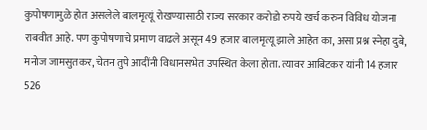कुपोषणामुळे होत असलेले बालमृत्यूं रोखण्यासाठी राज्य सरकार करोडो रुपये खर्च करुन विविध योजना राबवीत आहे. पण कुपोषणाचे प्रमाण वाढले असून 49 हजार बालमृत्यू झाले आहेत का, असा प्रश्न स्नेहा दुबे, मनोज जामसुतकर, चेतन तुपे आदींनी विधानसभेत उपस्थित केला होता. त्यावर आबिटकर यांनी 14 हजार 526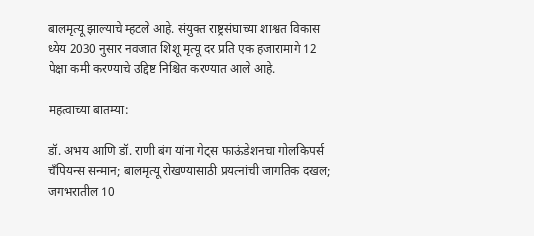बालमृत्यू झाल्याचे म्हटले आहे. संयुक्त राष्ट्रसंघाच्या शाश्वत विकास ध्येय 2030 नुसार नवजात शिशू मृत्यू दर प्रति एक हजारामागे 12 पेक्षा कमी करण्याचे उद्दिष्ट निश्चित करण्यात आले आहे.

महत्वाच्या बातम्या:

डॉ. अभय आणि डॉ. राणी बंग यांना गेट्स फाऊंडेशनचा गोलकिपर्स चँपियन्स सन्मान; बालमृत्यू रोखण्यासाठी प्रयत्नांची जागतिक दखल; जगभरातील 10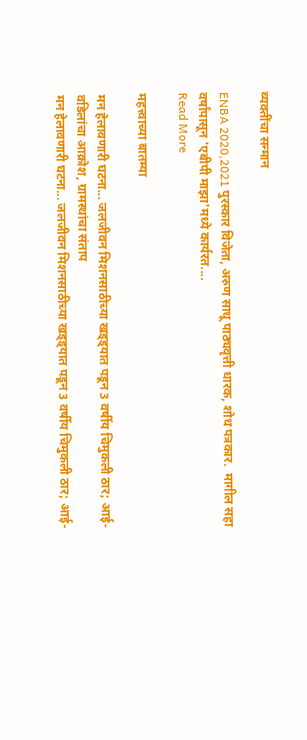व्यक्तींचा सन्मान

ENBA 2020,2021 पुरस्कार विजेता, अरुण साधू पाठ्यवृत्ती धारक, शोध पत्रकार.  मागील सहा वर्षांपासून 'एबीपी माझा'मध्ये कार्यरत....
Read More

महत्त्वाच्या बातम्या

मन हेलावणारी घटना... जलजीवन मिशनसाठीच्या खड्ड्यात पडून 3 वर्षीय चिमुकली ठार; आई-वडिलांचा आक्रोश, ग्रामस्थांचा संताप
मन हेलावणारी घटना... जलजीवन मिशनसाठीच्या खड्ड्यात पडून 3 वर्षीय चिमुकली ठार; आई-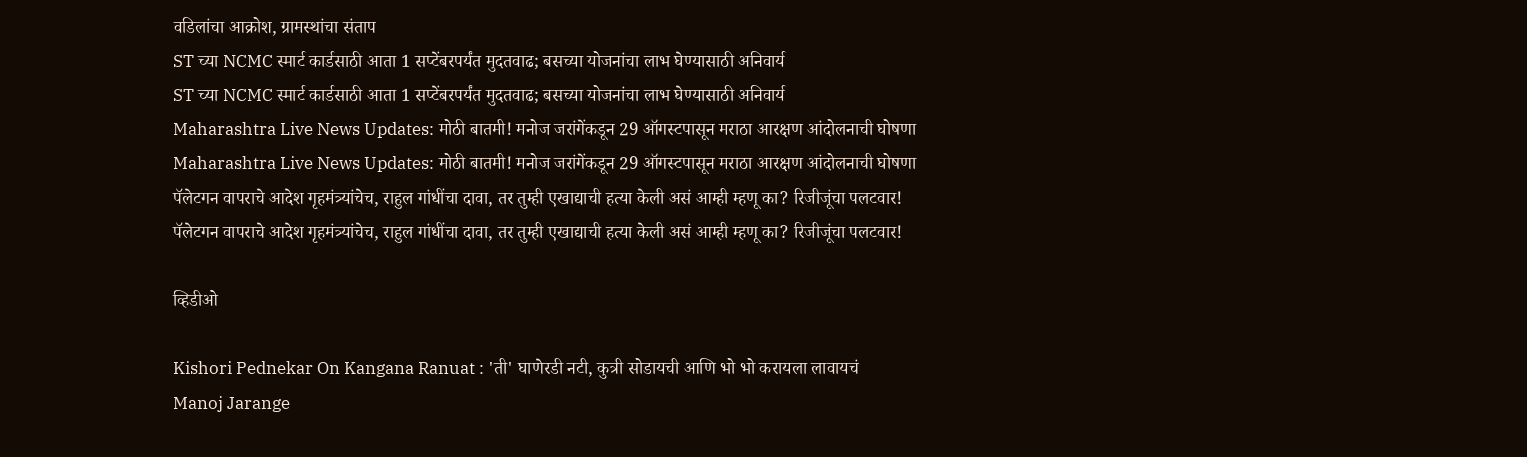वडिलांचा आक्रोश, ग्रामस्थांचा संताप
ST च्या NCMC स्मार्ट कार्डसाठी आता 1 सप्टेंबरपर्यंत मुदतवाढ; बसच्या योजनांचा लाभ घेण्यासाठी अनिवार्य
ST च्या NCMC स्मार्ट कार्डसाठी आता 1 सप्टेंबरपर्यंत मुदतवाढ; बसच्या योजनांचा लाभ घेण्यासाठी अनिवार्य
Maharashtra Live News Updates: मोठी बातमी! मनोज जरांगेंकडून 29 ऑगस्टपासून मराठा आरक्षण आंदोलनाची घोषणा
Maharashtra Live News Updates: मोठी बातमी! मनोज जरांगेंकडून 29 ऑगस्टपासून मराठा आरक्षण आंदोलनाची घोषणा
पॅलेटगन वापराचे आदेश गृहमंत्र्यांचेच, राहुल गांधींचा दावा, तर तुम्ही एखाद्याची हत्या केली असं आम्ही म्हणू का? रिजीजूंचा पलटवार!
पॅलेटगन वापराचे आदेश गृहमंत्र्यांचेच, राहुल गांधींचा दावा, तर तुम्ही एखाद्याची हत्या केली असं आम्ही म्हणू का? रिजीजूंचा पलटवार!

व्हिडीओ

Kishori Pednekar On Kangana Ranuat : 'ती' घाणेरडी नटी, कुत्री सोडायची आणि भो भो करायला लावायचं
Manoj Jarange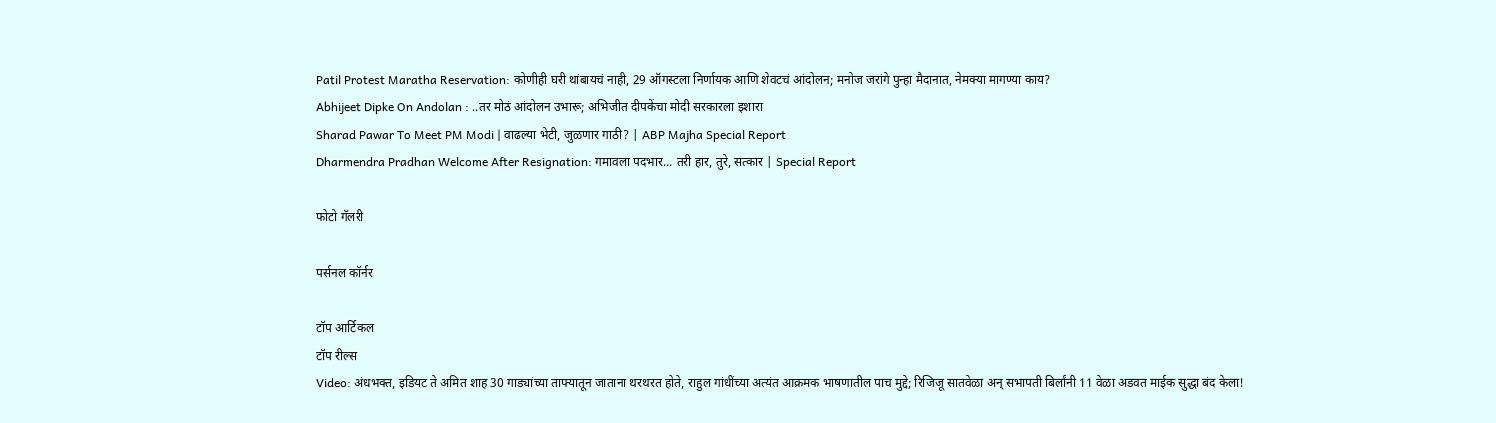Patil Protest Maratha Reservation: कोणीही घरी थांबायचं नाही, 29 ऑगस्टला निर्णायक आणि शेवटचं आंदोलन; मनोज जरांगे पुन्हा मैदानात, नेमक्या मागण्या काय?
Abhijeet Dipke On Andolan : ..तर मोठं आंदोलन उभारू; अभिजीत दीपकेंचा मोदी सरकारला इशारा
Sharad Pawar To Meet PM Modi | वाढल्या भेटी, जुळणार गाठी? | ABP Majha Special Report
Dharmendra Pradhan Welcome After Resignation: गमावला पदभार... तरी हार, तुरे, सत्कार | Special Report

फोटो गॅलरी

पर्सनल कॉर्नर

टॉप आर्टिकल
टॉप रील्स
Video: अंधभक्त, इडियट ते अमित शाह 30 गाड्यांच्या ताफ्यातून जाताना थरथरत होते, राहुल गांधींच्या अत्यंत आक्रमक भाषणातील पाच मुद्दे; रिजिजू सातवेळा अन् सभापती बिर्लांनी 11 वेळा अडवत माईक सुद्धा बंद केला!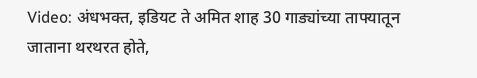Video: अंधभक्त, इडियट ते अमित शाह 30 गाड्यांच्या ताफ्यातून जाताना थरथरत होते,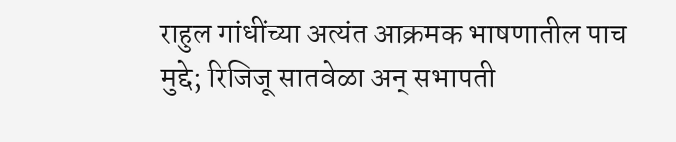राहुल गांधींच्या अत्यंत आक्रमक भाषणातील पाच मुद्दे; रिजिजू सातवेळा अन् सभापती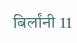बिर्लांनी 11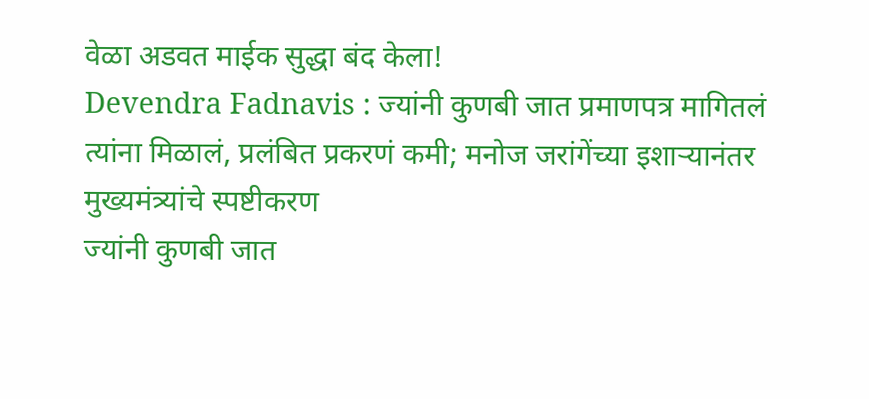वेळा अडवत माईक सुद्धा बंद केला!
Devendra Fadnavis : ज्यांनी कुणबी जात प्रमाणपत्र मागितलं त्यांना मिळालं, प्रलंबित प्रकरणं कमी; मनोज जरांगेंच्या इशाऱ्यानंतर मुख्यमंत्र्यांचे स्पष्टीकरण
ज्यांनी कुणबी जात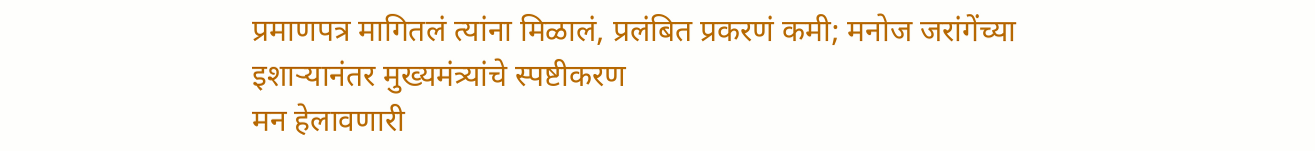प्रमाणपत्र मागितलं त्यांना मिळालं, प्रलंबित प्रकरणं कमी; मनोज जरांगेंच्या इशाऱ्यानंतर मुख्यमंत्र्यांचे स्पष्टीकरण
मन हेलावणारी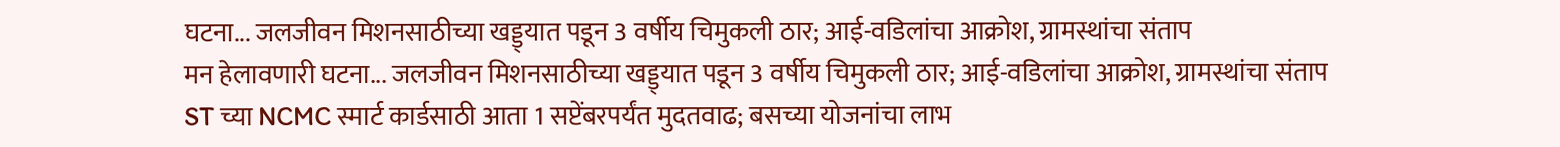घटना... जलजीवन मिशनसाठीच्या खड्ड्यात पडून 3 वर्षीय चिमुकली ठार; आई-वडिलांचा आक्रोश, ग्रामस्थांचा संताप
मन हेलावणारी घटना... जलजीवन मिशनसाठीच्या खड्ड्यात पडून 3 वर्षीय चिमुकली ठार; आई-वडिलांचा आक्रोश, ग्रामस्थांचा संताप
ST च्या NCMC स्मार्ट कार्डसाठी आता 1 सप्टेंबरपर्यंत मुदतवाढ; बसच्या योजनांचा लाभ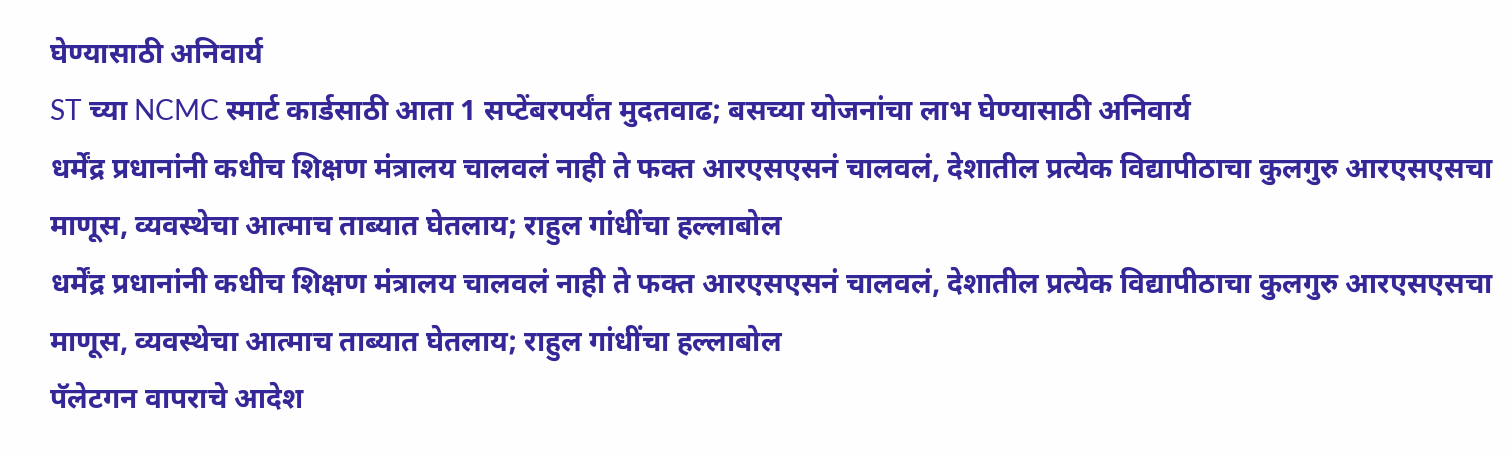घेण्यासाठी अनिवार्य
ST च्या NCMC स्मार्ट कार्डसाठी आता 1 सप्टेंबरपर्यंत मुदतवाढ; बसच्या योजनांचा लाभ घेण्यासाठी अनिवार्य
धर्मेंद्र प्रधानांनी कधीच शिक्षण मंत्रालय चालवलं नाही ते फक्त आरएसएसनं चालवलं, देशातील प्रत्येक विद्यापीठाचा कुलगुरु आरएसएसचा माणूस, व्यवस्थेचा आत्माच ताब्यात घेतलाय; राहुल गांधींचा हल्लाबोल
धर्मेंद्र प्रधानांनी कधीच शिक्षण मंत्रालय चालवलं नाही ते फक्त आरएसएसनं चालवलं, देशातील प्रत्येक विद्यापीठाचा कुलगुरु आरएसएसचा माणूस, व्यवस्थेचा आत्माच ताब्यात घेतलाय; राहुल गांधींचा हल्लाबोल
पॅलेटगन वापराचे आदेश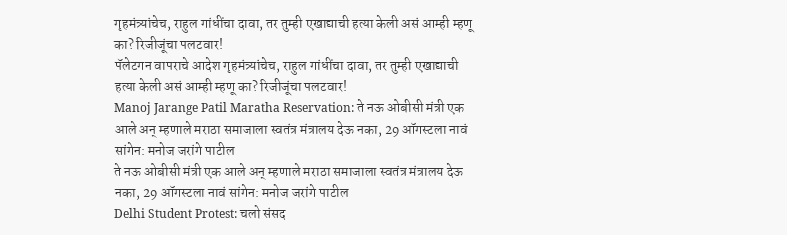गृहमंत्र्यांचेच, राहुल गांधींचा दावा, तर तुम्ही एखाद्याची हत्या केली असं आम्ही म्हणू का? रिजीजूंचा पलटवार!
पॅलेटगन वापराचे आदेश गृहमंत्र्यांचेच, राहुल गांधींचा दावा, तर तुम्ही एखाद्याची हत्या केली असं आम्ही म्हणू का? रिजीजूंचा पलटवार!
Manoj Jarange Patil Maratha Reservation: ते नऊ ओबीसी मंत्री एक आले अन् म्हणाले मराठा समाजाला स्वतंत्र मंत्रालय देऊ नका, 29 ऑगस्टला नावं सांगेन: मनोज जरांगे पाटील
ते नऊ ओबीसी मंत्री एक आले अन् म्हणाले मराठा समाजाला स्वतंत्र मंत्रालय देऊ नका, 29 ऑगस्टला नावं सांगेन: मनोज जरांगे पाटील
Delhi Student Protest: चलो संसद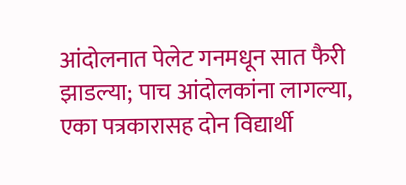आंदोलनात पेलेट गनमधून सात फैरी झाडल्या; पाच आंदोलकांना लागल्या, एका पत्रकारासह दोन विद्यार्थी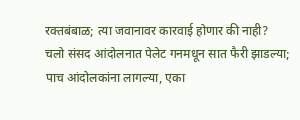रक्तबंबाळ; त्या जवानावर कारवाई होणार की नाही?
चलो संसद आंदोलनात पेलेट गनमधून सात फैरी झाडल्या; पाच आंदोलकांना लागल्या, एका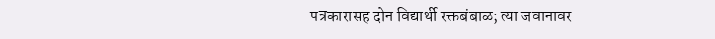पत्रकारासह दोन विद्यार्थी रक्तबंबाळ; त्या जवानावर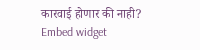कारवाई होणार की नाही?
Embed widget